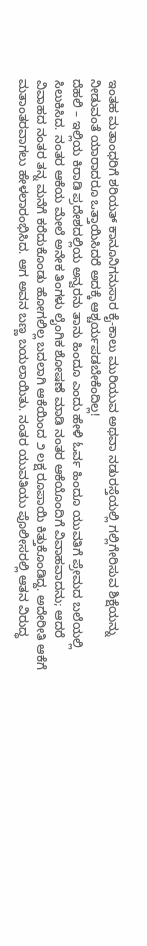ಇಂತಹ ಮತಾಂಧರಿಗೆ ಶರಿಯತ್ ಕಾನೂನಿಗನುಸಾರ ಕೈ-ಕಾಲು ಮುರಿಯುವ ಅಥವಾ ನಡುರಸ್ತೆಯಲ್ಲಿ ಗಲ್ಲಿಗೇರಿಸುವ ಶಿಕ್ಷೆಯನ್ನು ನೀಡುವಂತೆ ಯಾರಾದರೂ ಒತ್ತಾಯಿಸಿದರೆ ಅದಕ್ಕೆ ಆಶ್ಚರ್ಯಪಡಬೇಕೆಂದಿಲ್ಲ!
ದೆಹಲಿ – ಇಲ್ಲಿಯ ಕಿರಾಡಿ ಪ್ರದೇಶದಲ್ಲಿಯ ಅನ್ವರನು ತಾನು ಹಿಂದೂ ಎಂದು ಹೇಳಿ ಓರ್ವ ಹಿಂದೂ ಯುವತಿಗೆ ಪ್ರೇಮದ ಬಲೆಯಲ್ಲಿ ಸಿಲುಕಿಸಿದ. ನಂತರ ಆಕೆಯ ಮೇಲೆ ಅನೇಕ ತಿಂಗಳು ಲೈಂಗಿಕ ಶೋಷಣೆ ಮಾಡಿ ನಂತರ ಆಕೆಯೊಂದಿಗೆ ವಿವಾಹವಾದನು; ಆದರೆ ವಿವಾಹದ ನಂತರ ತನ್ನ ಮನೆಗೆ ಕರೆದುಕೊಂಡು ಹೋಗಲಿಲ್ಲ ಬದಲಾಗಿ ಆಕೆಯಿಂದ ೨ ಲಕ್ಷ ರೂಪಾಯಿ ಕಿತ್ತುಕೊಂಡಿದ್ದ. ಅದೇರೀತಿ ಆಕೆಗೆ ಮತಾಂತರವಾಗಲು ಹೇಳಲಾರಂಭಿಸಿದ. ಆಗ ಅವನ ಬಣ್ಣ ಬಯಲಾಯಿತು. ನಂತರ ಯುವತಿಯು ಪೊಲೀಸರಲ್ಲಿ ಆತನ ವಿರುದ್ಧ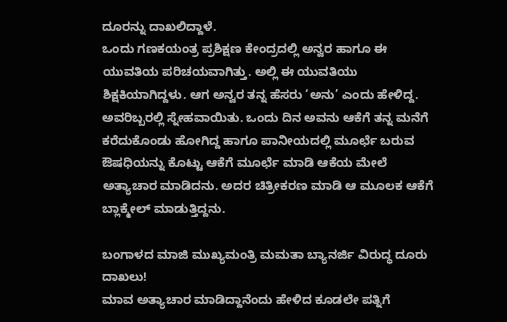ದೂರನ್ನು ದಾಖಲಿದ್ದಾಳೆ.
ಒಂದು ಗಣಕಯಂತ್ರ ಪ್ರಶಿಕ್ಷಣ ಕೇಂದ್ರದಲ್ಲಿ ಅನ್ವರ ಹಾಗೂ ಈ ಯುವತಿಯ ಪರಿಚಯವಾಗಿತ್ತು. ಅಲ್ಲಿ ಈ ಯುವತಿಯು ಶಿಕ್ಷಕಿಯಾಗಿದ್ದಳು. ಆಗ ಅನ್ವರ ತನ್ನ ಹೆಸರು ‘ಅನು’ ಎಂದು ಹೇಳಿದ್ದ. ಅವರಿಬ್ಬರಲ್ಲಿ ಸ್ನೇಹವಾಯಿತು. ಒಂದು ದಿನ ಅವನು ಆಕೆಗೆ ತನ್ನ ಮನೆಗೆ ಕರೆದುಕೊಂಡು ಹೋಗಿದ್ದ ಹಾಗೂ ಪಾನೀಯದಲ್ಲಿ ಮೂರ್ಛೆ ಬರುವ ಔಷಧಿಯನ್ನು ಕೊಟ್ಟು ಆಕೆಗೆ ಮೂರ್ಛೆ ಮಾಡಿ ಆಕೆಯ ಮೇಲೆ ಅತ್ಯಾಚಾರ ಮಾಡಿದನು. ಅದರ ಚಿತ್ರೀಕರಣ ಮಾಡಿ ಆ ಮೂಲಕ ಆಕೆಗೆ ಬ್ಲಾಕ್ಮೇಲ್ ಮಾಡುತ್ತಿದ್ದನು.

ಬಂಗಾಳದ ಮಾಜಿ ಮುಖ್ಯಮಂತ್ರಿ ಮಮತಾ ಬ್ಯಾನರ್ಜಿ ವಿರುದ್ಧ ದೂರು ದಾಖಲು!
ಮಾವ ಅತ್ಯಾಚಾರ ಮಾಡಿದ್ದಾನೆಂದು ಹೇಳಿದ ಕೂಡಲೇ ಪತ್ನಿಗೆ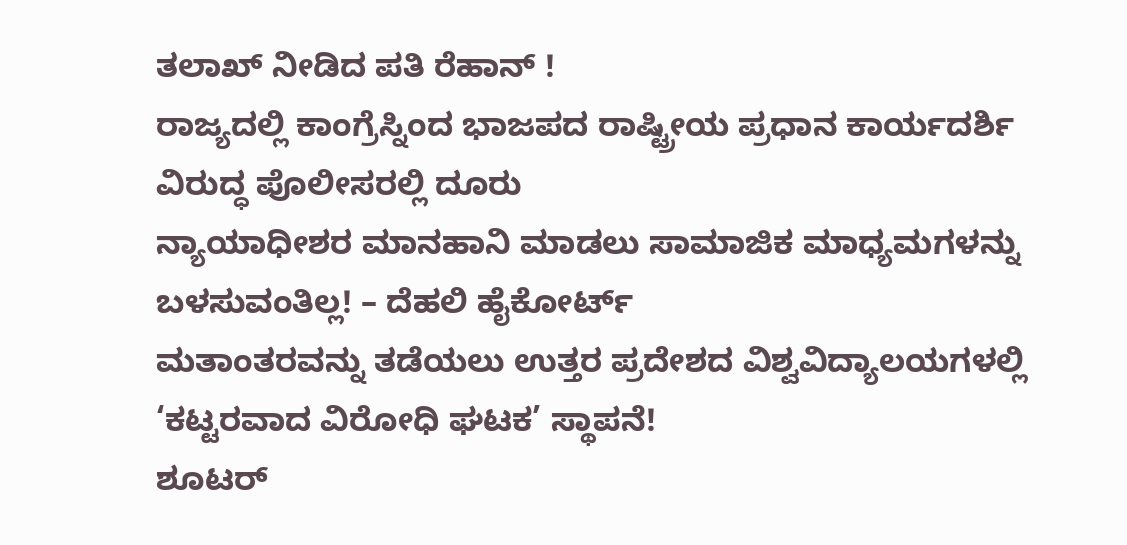ತಲಾಖ್ ನೀಡಿದ ಪತಿ ರೆಹಾನ್ !
ರಾಜ್ಯದಲ್ಲಿ ಕಾಂಗ್ರೆಸ್ನಿಂದ ಭಾಜಪದ ರಾಷ್ಟ್ರೀಯ ಪ್ರಧಾನ ಕಾರ್ಯದರ್ಶಿ ವಿರುದ್ಧ ಪೊಲೀಸರಲ್ಲಿ ದೂರು
ನ್ಯಾಯಾಧೀಶರ ಮಾನಹಾನಿ ಮಾಡಲು ಸಾಮಾಜಿಕ ಮಾಧ್ಯಮಗಳನ್ನು ಬಳಸುವಂತಿಲ್ಲ! – ದೆಹಲಿ ಹೈಕೋರ್ಟ್
ಮತಾಂತರವನ್ನು ತಡೆಯಲು ಉತ್ತರ ಪ್ರದೇಶದ ವಿಶ್ವವಿದ್ಯಾಲಯಗಳಲ್ಲಿ ‘ಕಟ್ಟರವಾದ ವಿರೋಧಿ ಘಟಕ’ ಸ್ಥಾಪನೆ!
ಶೂಟರ್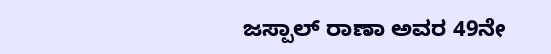ಜಸ್ಪಾಲ್ ರಾಣಾ ಅವರ 49ನೇ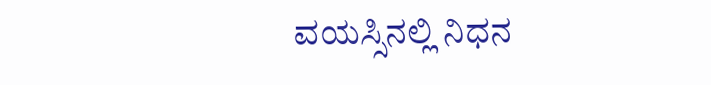ವಯಸ್ಸಿನಲ್ಲಿ ನಿಧನ